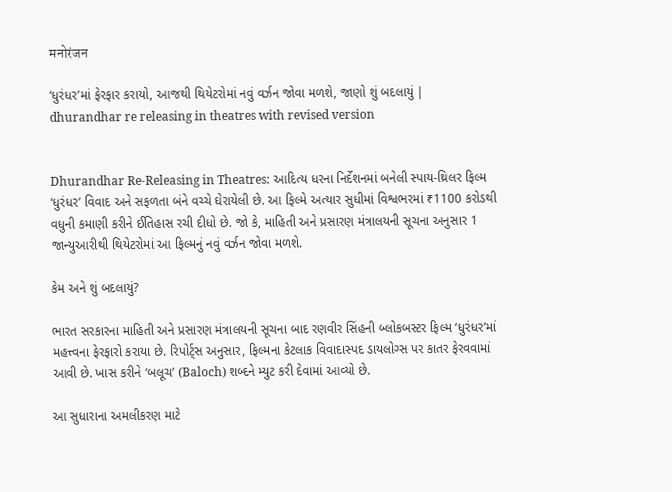मनोरंजन

‘ધુરંધર’માં ફેરફાર કરાયો, આજથી થિયેટરોમાં નવું વર્ઝન જોવા મળશે, જાણો શું બદલાયું | dhurandhar re releasing in theatres with revised version


Dhurandhar Re-Releasing in Theatres: આદિત્ય ધરના નિર્દેશનમાં બનેલી સ્પાય-થ્રિલર ફિલ્મ ‘ધુરંધર’ વિવાદ અને સફળતા બંને વચ્ચે ઘેરાયેલી છે. આ ફિલ્મે અત્યાર સુધીમાં વિશ્વભરમાં ₹1100 કરોડથી વધુની કમાણી કરીને ઈતિહાસ રચી દીધો છે. જો કે, માહિતી અને પ્રસારણ મંત્રાલયની સૂચના અનુસાર 1 જાન્યુઆરીથી થિયેટરોમાં આ ફિલ્મનું નવું વર્ઝન જોવા મળશે.

કેમ અને શું બદલાયું?

ભારત સરકારના માહિતી અને પ્રસારણ મંત્રાલયની સૂચના બાદ રણવીર સિંહની બ્લોકબસ્ટર ફિલ્મ ‘ધુરંધર’માં મહત્ત્વના ફેરફારો કરાયા છે. રિપોર્ટ્સ અનુસાર, ફિલ્મના કેટલાક વિવાદાસ્પદ ડાયલોગ્સ પર કાતર ફેરવવામાં આવી છે. ખાસ કરીને ‘બલૂચ’ (Baloch) શબ્દને મ્યુટ કરી દેવામાં આવ્યો છે.

આ સુધારાના અમલીકરણ માટે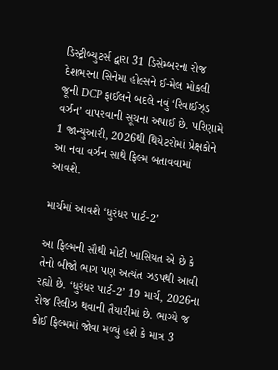ડિસ્ટ્રીબ્યુટર્સ દ્વારા 31 ડિસેમ્બરના રોજ દેશભરના સિનેમા હોલ્સને ઈ-મેલ મોકલી જૂની DCP ફાઈલને બદલે નવું ‘રિવાઈઝ્ડ વર્ઝન’ વાપરવાની સૂચના અપાઈ છે. પરિણામે 1 જાન્યુઆરી, 2026થી થિયેટરોમાં પ્રેક્ષકોને આ નવા વર્ઝન સાથે ફિલ્મ બતાવવામાં આવશે.

માર્ચમાં આવશે ‘ધુરંધર પાર્ટ-2’

આ ફિલ્મની સૌથી મોટી ખાસિયત એ છે કે તેનો બીજો ભાગ પણ અત્યંત ઝડપથી આવી રહ્યો છે. ‘ધુરંધર પાર્ટ-2’ 19 માર્ચ, 2026ના રોજ રિલીઝ થવાની તૈયારીમાં છે. ભાગ્યે જ કોઈ ફિલ્મમાં જોવા મળ્યું હશે કે માત્ર 3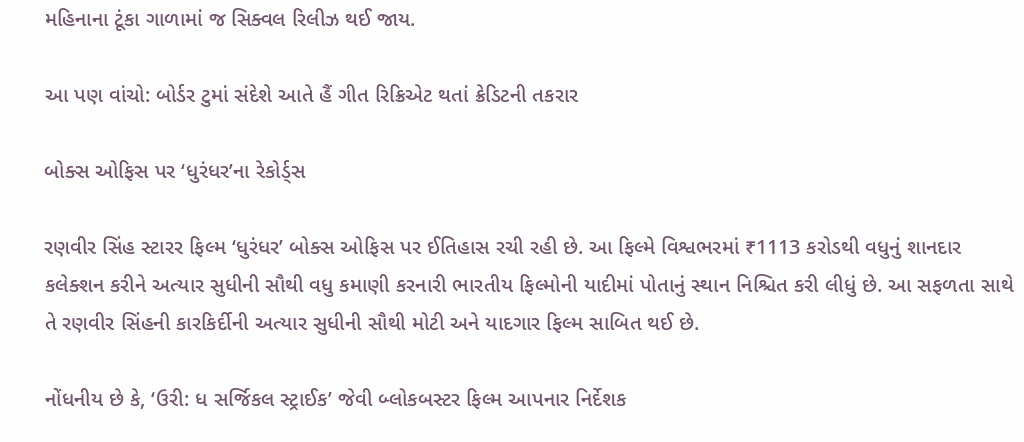મહિનાના ટૂંકા ગાળામાં જ સિક્વલ રિલીઝ થઈ જાય.

આ પણ વાંચો: બોર્ડર ટુમાં સંદેશે આતે હૈં ગીત રિક્રિએટ થતાં ક્રેડિટની તકરાર

બોક્સ ઓફિસ પર ‘ધુરંધર’ના રેકોર્ડ્સ

રણવીર સિંહ સ્ટારર ફિલ્મ ‘ધુરંધર’ બોક્સ ઓફિસ પર ઈતિહાસ રચી રહી છે. આ ફિલ્મે વિશ્વભરમાં ₹1113 કરોડથી વધુનું શાનદાર કલેક્શન કરીને અત્યાર સુધીની સૌથી વધુ કમાણી કરનારી ભારતીય ફિલ્મોની યાદીમાં પોતાનું સ્થાન નિશ્ચિત કરી લીધું છે. આ સફળતા સાથે તે રણવીર સિંહની કારકિર્દીની અત્યાર સુધીની સૌથી મોટી અને યાદગાર ફિલ્મ સાબિત થઈ છે.

નોંધનીય છે કે, ‘ઉરી: ધ સર્જિકલ સ્ટ્રાઈક’ જેવી બ્લોકબસ્ટર ફિલ્મ આપનાર નિર્દેશક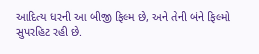આદિત્ય ધરની આ બીજી ફિલ્મ છે, અને તેની બંને ફિલ્મો સુપરહિટ રહી છે.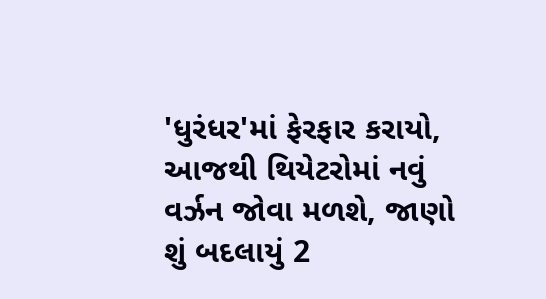'ધુરંધર'માં ફેરફાર કરાયો, આજથી થિયેટરોમાં નવું વર્ઝન જોવા મળશે, જાણો શું બદલાયું 2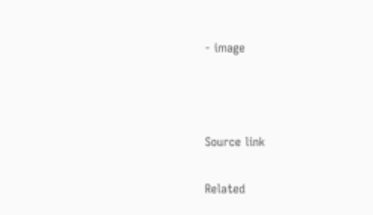- image



Source link

Related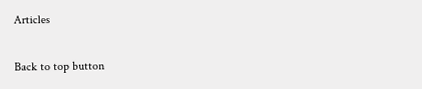Articles

Back to top button